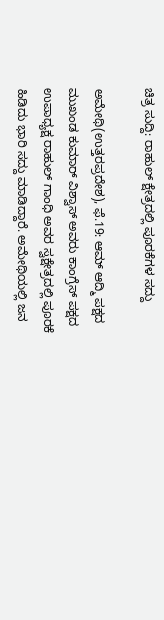ಚಿತ್ರ ಸುದ್ದಿ: ರಾಹುಲ್ ಕ್ಷೇತ್ರದಲ್ಲಿ ಪೂರಕೆಗಳ ಸದ್ದು

ಅಮೇಥಿ(ಉತ್ತರಪ್ರದೇಶ), ಫೆ.19: ಆಮ್ ಆದ್ಮಿ ಪಕ್ಷದ ಮುಖಂಡ ಕುಮಾರ್ ವಿಶ್ವಾಸ್ ಅವರು ಕಾಂಗ್ರೆಸ್ ಪಕ್ಷದ ಉಪಾಧ್ಯಕ್ಷ ರಾಹುಲ್ ಗಾಂಧಿ ಅವರ ಸ್ವಕ್ಷೇತ್ರದಲ್ಲಿ ಪೂರಕೆ ಹಿಡಿದು ಭಾರಿ ಸದ್ದು ಮಾಡಿದ್ದಾರೆ. ಅಮೇಥಿಯಲ್ಲಿ ಜನ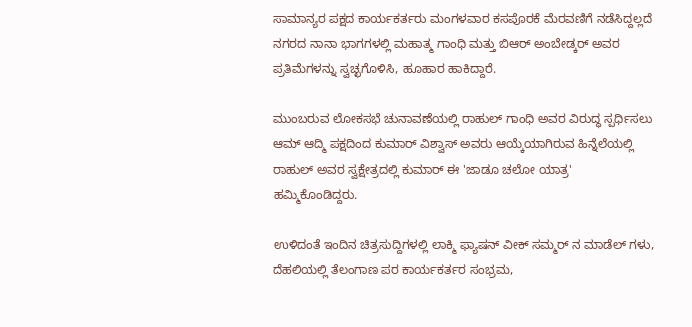ಸಾಮಾನ್ಯರ ಪಕ್ಷದ ಕಾರ್ಯಕರ್ತರು ಮಂಗಳವಾರ ಕಸಪೊರಕೆ ಮೆರವಣಿಗೆ ನಡೆಸಿದ್ದಲ್ಲದೆ ನಗರದ ನಾನಾ ಭಾಗಗಳಲ್ಲಿ ಮಹಾತ್ಮ ಗಾಂಧಿ ಮತ್ತು ಬಿಆರ್ ಅಂಬೇಡ್ಕರ್ ಅವರ ಪ್ರತಿಮೆಗಳನ್ನು ಸ್ವಚ್ಛಗೊಳಿಸಿ, ಹೂಹಾರ ಹಾಕಿದ್ದಾರೆ.

ಮುಂಬರುವ ಲೋಕಸಭೆ ಚುನಾವಣೆಯಲ್ಲಿ ರಾಹುಲ್ ಗಾಂಧಿ ಅವರ ವಿರುದ್ಧ ಸ್ಪರ್ಧಿಸಲು ಆಮ್ ಆದ್ಮಿ ಪಕ್ಷದಿಂದ ಕುಮಾರ್ ವಿಶ್ವಾಸ್ ಅವರು ಆಯ್ಕೆಯಾಗಿರುವ ಹಿನ್ನೆಲೆಯಲ್ಲಿ ರಾಹುಲ್ ಅವರ ಸ್ವಕ್ಷೇತ್ರದಲ್ಲಿ ಕುಮಾರ್ ಈ 'ಜಾಡೂ ಚಲೋ ಯಾತ್ರ' ಹಮ್ಮಿಕೊಂಡಿದ್ದರು.

ಉಳಿದಂತೆ ಇಂದಿನ ಚಿತ್ರಸುದ್ದಿಗಳಲ್ಲಿ ಲಾಕ್ಮಿ ಫ್ಯಾಷನ್ ವೀಕ್ ಸಮ್ಮರ್ ನ ಮಾಡೆಲ್ ಗಳು, ದೆಹಲಿಯಲ್ಲಿ ತೆಲಂಗಾಣ ಪರ ಕಾರ್ಯಕರ್ತರ ಸಂಭ್ರಮ,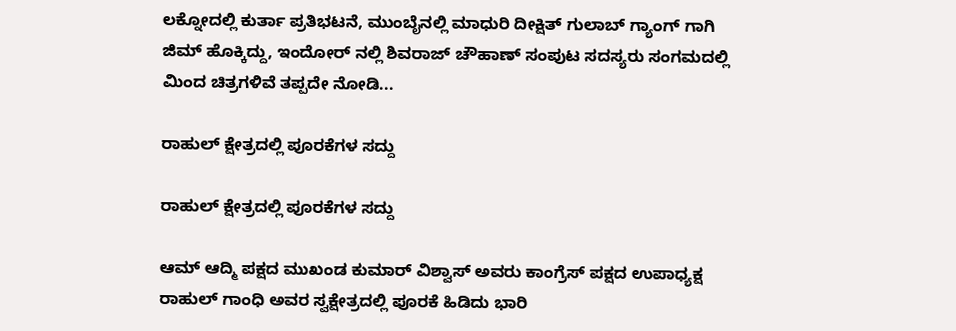ಲಕ್ನೋದಲ್ಲಿ ಕುರ್ತಾ ಪ್ರತಿಭಟನೆ, ಮುಂಬೈನಲ್ಲಿ ಮಾಧುರಿ ದೀಕ್ಷಿತ್ ಗುಲಾಬ್ ಗ್ಯಾಂಗ್ ಗಾಗಿ ಜಿಮ್ ಹೊಕ್ಕಿದ್ದು, ಇಂದೋರ್ ನಲ್ಲಿ ಶಿವರಾಜ್ ಚೌಹಾಣ್ ಸಂಪುಟ ಸದಸ್ಯರು ಸಂಗಮದಲ್ಲಿ ಮಿಂದ ಚಿತ್ರಗಳಿವೆ ತಪ್ಪದೇ ನೋಡಿ...

ರಾಹುಲ್ ಕ್ಷೇತ್ರದಲ್ಲಿ ಪೂರಕೆಗಳ ಸದ್ದು

ರಾಹುಲ್ ಕ್ಷೇತ್ರದಲ್ಲಿ ಪೂರಕೆಗಳ ಸದ್ದು

ಆಮ್ ಆದ್ಮಿ ಪಕ್ಷದ ಮುಖಂಡ ಕುಮಾರ್ ವಿಶ್ವಾಸ್ ಅವರು ಕಾಂಗ್ರೆಸ್ ಪಕ್ಷದ ಉಪಾಧ್ಯಕ್ಷ ರಾಹುಲ್ ಗಾಂಧಿ ಅವರ ಸ್ವಕ್ಷೇತ್ರದಲ್ಲಿ ಪೂರಕೆ ಹಿಡಿದು ಭಾರಿ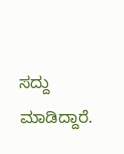ಸದ್ದು ಮಾಡಿದ್ದಾರೆ.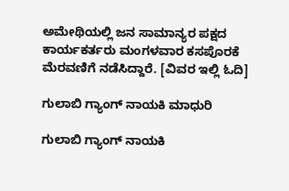ಅಮೇಥಿಯಲ್ಲಿ ಜನ ಸಾಮಾನ್ಯರ ಪಕ್ಷದ ಕಾರ್ಯಕರ್ತರು ಮಂಗಳವಾರ ಕಸಪೊರಕೆ ಮೆರವಣಿಗೆ ನಡೆಸಿದ್ದಾರೆ. [ವಿವರ ಇಲ್ಲಿ ಓದಿ]

ಗುಲಾಬಿ ಗ್ಯಾಂಗ್ ನಾಯಕಿ ಮಾಧುರಿ

ಗುಲಾಬಿ ಗ್ಯಾಂಗ್ ನಾಯಕಿ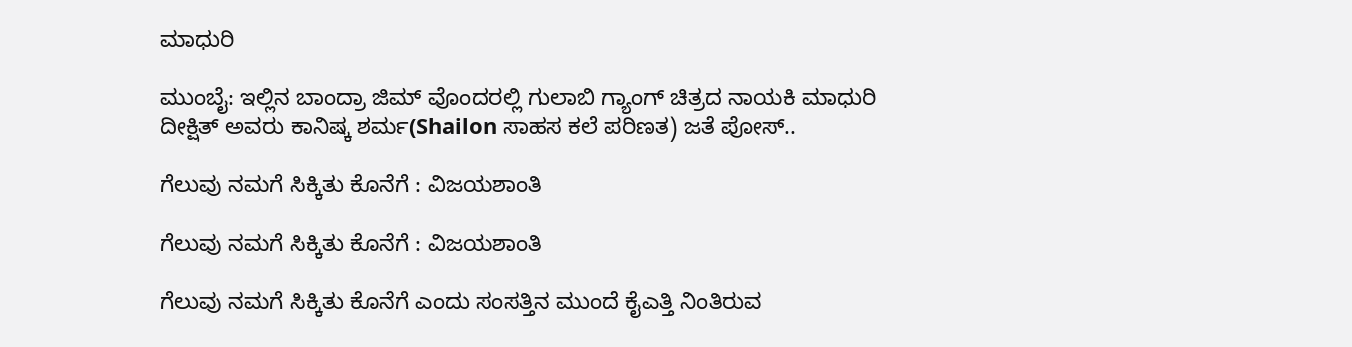ಮಾಧುರಿ

ಮುಂಬೈ: ಇಲ್ಲಿನ ಬಾಂದ್ರಾ ಜಿಮ್ ವೊಂದರಲ್ಲಿ ಗುಲಾಬಿ ಗ್ಯಾಂಗ್ ಚಿತ್ರದ ನಾಯಕಿ ಮಾಧುರಿ ದೀಕ್ಷಿತ್ ಅವರು ಕಾನಿಷ್ಕ ಶರ್ಮ(Shailon ಸಾಹಸ ಕಲೆ ಪರಿಣತ) ಜತೆ ಪೋಸ್..

ಗೆಲುವು ನಮಗೆ ಸಿಕ್ಕಿತು ಕೊನೆಗೆ : ವಿಜಯಶಾಂತಿ

ಗೆಲುವು ನಮಗೆ ಸಿಕ್ಕಿತು ಕೊನೆಗೆ : ವಿಜಯಶಾಂತಿ

ಗೆಲುವು ನಮಗೆ ಸಿಕ್ಕಿತು ಕೊನೆಗೆ ಎಂದು ಸಂಸತ್ತಿನ ಮುಂದೆ ಕೈಎತ್ತಿ ನಿಂತಿರುವ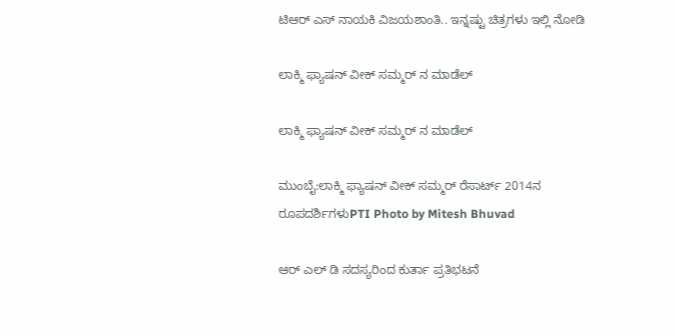ಟಿಆರ್ ಎಸ್ ನಾಯಕಿ ವಿಜಯಶಾಂತಿ.. ಇನ್ನಷ್ಟು ಚಿತ್ರಗಳು ಇಲ್ಲಿ ನೋಡಿ

ಲಾಕ್ಮಿ ಫ್ಯಾಷನ್ ವೀಕ್ ಸಮ್ಮರ್ ನ ಮಾಡೆಲ್

ಲಾಕ್ಮಿ ಫ್ಯಾಷನ್ ವೀಕ್ ಸಮ್ಮರ್ ನ ಮಾಡೆಲ್

ಮುಂಬೈ:ಲಾಕ್ಮಿ ಫ್ಯಾಷನ್ ವೀಕ್ ಸಮ್ಮರ್ ರೆಸಾರ್ಟ್ 2014ನ ರೂಪದರ್ಶಿಗಳುPTI Photo by Mitesh Bhuvad

ಆರ್ ಎಲ್ ಡಿ ಸದಸ್ಯರಿಂದ ಕುರ್ತಾ ಪ್ರತಿಭಟನೆ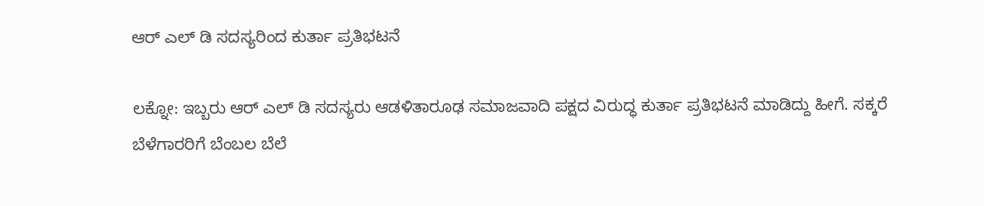ಆರ್ ಎಲ್ ಡಿ ಸದಸ್ಯರಿಂದ ಕುರ್ತಾ ಪ್ರತಿಭಟನೆ

ಲಕ್ನೋ: ಇಬ್ಬರು ಆರ್ ಎಲ್ ಡಿ ಸದಸ್ಯರು ಆಡಳಿತಾರೂಢ ಸಮಾಜವಾದಿ ಪಕ್ಷದ ವಿರುದ್ಧ ಕುರ್ತಾ ಪ್ರತಿಭಟನೆ ಮಾಡಿದ್ದು ಹೀಗೆ. ಸಕ್ಕರೆ ಬೆಳೆಗಾರರಿಗೆ ಬೆಂಬಲ ಬೆಲೆ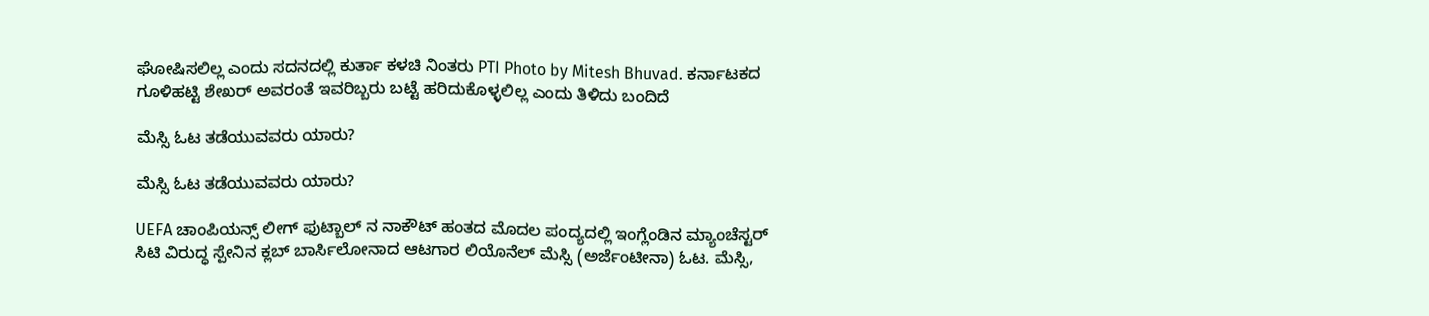ಘೋಷಿಸಲಿಲ್ಲ ಎಂದು ಸದನದಲ್ಲಿ ಕುರ್ತಾ ಕಳಚಿ ನಿಂತರು PTI Photo by Mitesh Bhuvad. ಕರ್ನಾಟಕದ ಗೂಳಿಹಟ್ಟಿ ಶೇಖರ್ ಅವರಂತೆ ಇವರಿಬ್ಬರು ಬಟ್ಟೆ ಹರಿದುಕೊಳ್ಳಲಿಲ್ಲ ಎಂದು ತಿಳಿದು ಬಂದಿದೆ

ಮೆಸ್ಸಿ ಓಟ ತಡೆಯುವವರು ಯಾರು?

ಮೆಸ್ಸಿ ಓಟ ತಡೆಯುವವರು ಯಾರು?

UEFA ಚಾಂಪಿಯನ್ಸ್ ಲೀಗ್ ಫುಟ್ಬಾಲ್ ನ ನಾಕೌಟ್ ಹಂತದ ಮೊದಲ ಪಂದ್ಯದಲ್ಲಿ ಇಂಗ್ಲೆಂಡಿನ ಮ್ಯಾಂಚೆಸ್ಟರ್ ಸಿಟಿ ವಿರುದ್ಧ ಸ್ಪೇನಿನ ಕ್ಲಬ್ ಬಾರ್ಸಿಲೋನಾದ ಆಟಗಾರ ಲಿಯೊನೆಲ್ ಮೆಸ್ಸಿ (ಅರ್ಜೆಂಟೀನಾ) ಓಟ. ಮೆಸ್ಸಿ,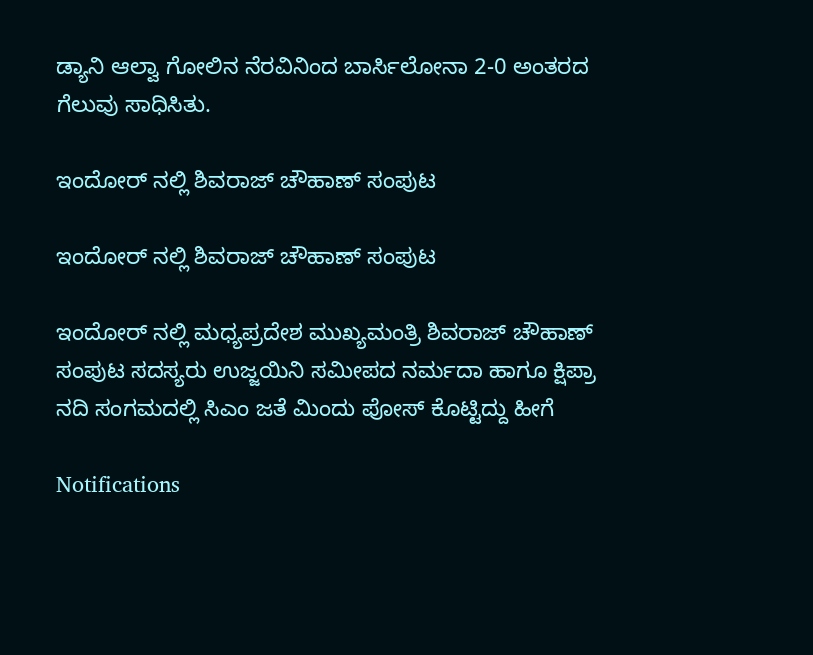ಡ್ಯಾನಿ ಆಲ್ವಾ ಗೋಲಿನ ನೆರವಿನಿಂದ ಬಾರ್ಸಿಲೋನಾ 2-0 ಅಂತರದ ಗೆಲುವು ಸಾಧಿಸಿತು.

ಇಂದೋರ್ ನಲ್ಲಿ ಶಿವರಾಜ್ ಚೌಹಾಣ್ ಸಂಪುಟ

ಇಂದೋರ್ ನಲ್ಲಿ ಶಿವರಾಜ್ ಚೌಹಾಣ್ ಸಂಪುಟ

ಇಂದೋರ್ ನಲ್ಲಿ ಮಧ್ಯಪ್ರದೇಶ ಮುಖ್ಯಮಂತ್ರಿ ಶಿವರಾಜ್ ಚೌಹಾಣ್ ಸಂಪುಟ ಸದಸ್ಯರು ಉಜ್ಜಯಿನಿ ಸಮೀಪದ ನರ್ಮದಾ ಹಾಗೂ ಕ್ಷಿಪ್ರಾ ನದಿ ಸಂಗಮದಲ್ಲಿ ಸಿಎಂ ಜತೆ ಮಿಂದು ಪೋಸ್ ಕೊಟ್ಟಿದ್ದು ಹೀಗೆ

Notifications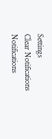Settings
Clear Notifications
Notifications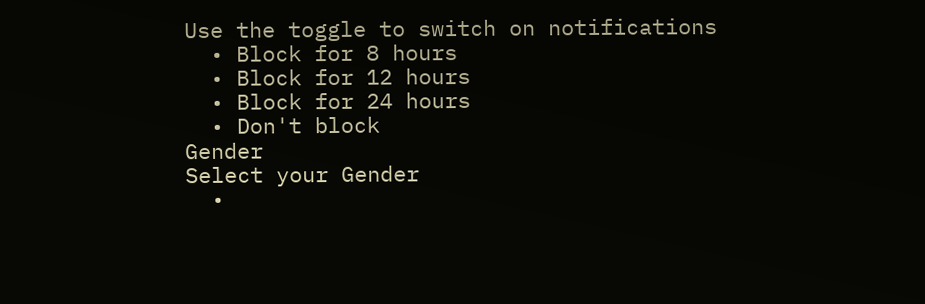Use the toggle to switch on notifications
  • Block for 8 hours
  • Block for 12 hours
  • Block for 24 hours
  • Don't block
Gender
Select your Gender
  •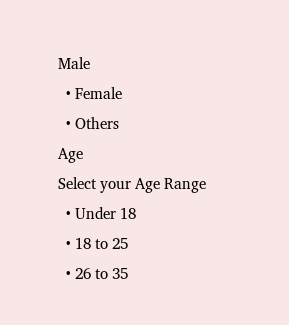Male
  • Female
  • Others
Age
Select your Age Range
  • Under 18
  • 18 to 25
  • 26 to 35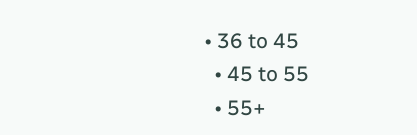• 36 to 45
  • 45 to 55
  • 55+